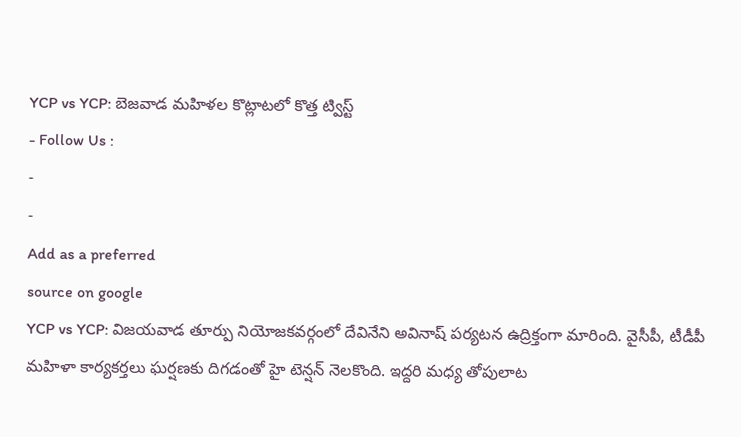YCP vs YCP: బెజవాడ మహిళల కొట్లాటలో కొత్త ట్విస్ట్
- Follow Us :
-
-
Add as a preferred
source on google
YCP vs YCP: విజయవాడ తూర్పు నియోజకవర్గంలో దేవినేని అవినాష్ పర్యటన ఉద్రిక్తంగా మారింది. వైసీపీ, టీడీపీ మహిళా కార్యకర్తలు ఘర్షణకు దిగడంతో హై టెన్షన్ నెలకొంది. ఇద్దరి మధ్య తోపులాట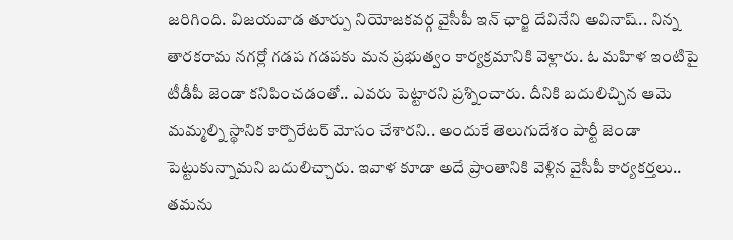జరిగింది. విజయవాడ తూర్పు నియోజకవర్గ వైసీపీ ఇన్ ఛార్జి దేవినేని అవినాష్.. నిన్న తారకరామ నగర్లో గడప గడపకు మన ప్రభుత్వం కార్యక్రమానికి వెళ్లారు. ఓ మహిళ ఇంటిపై టీడీపీ జెండా కనిపించడంతో.. ఎవరు పెట్టారని ప్రశ్నించారు. దీనికి బదులిచ్చిన ఆమె మమ్మల్ని స్థానిక కార్పొరేటర్ మోసం చేశారని.. అందుకే తెలుగుదేశం పార్టీ జెండా పెట్టుకున్నామని బదులిచ్చారు. ఇవాళ కూడా అదే ప్రాంతానికి వెళ్లిన వైసీపీ కార్యకర్తలు.. తమను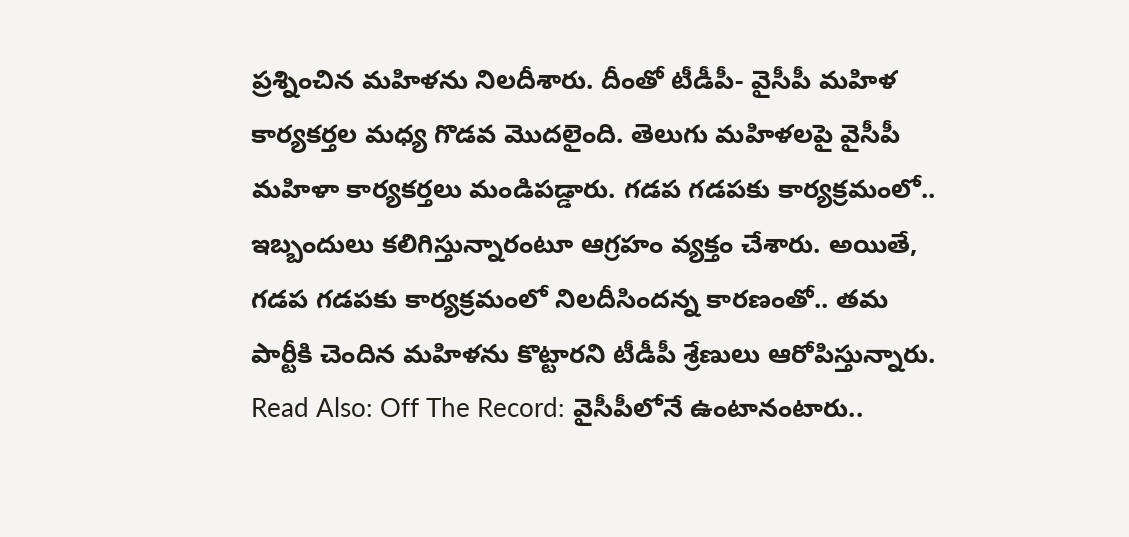ప్రశ్నించిన మహిళను నిలదీశారు. దీంతో టీడీపీ- వైసీపీ మహిళ కార్యకర్తల మధ్య గొడవ మొదలైంది. తెలుగు మహిళలపై వైసీపీ మహిళా కార్యకర్తలు మండిపడ్డారు. గడప గడపకు కార్యక్రమంలో.. ఇబ్బందులు కలిగిస్తున్నారంటూ ఆగ్రహం వ్యక్తం చేశారు. అయితే, గడప గడపకు కార్యక్రమంలో నిలదీసిందన్న కారణంతో.. తమ పార్టీకి చెందిన మహిళను కొట్టారని టీడీపీ శ్రేణులు ఆరోపిస్తున్నారు.
Read Also: Off The Record: వైసీపీలోనే ఉంటానంటారు..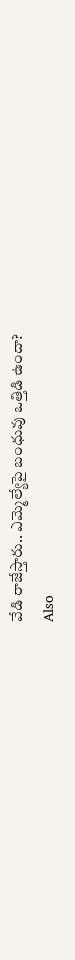వేడి రాజేస్తారు.. ఎమ్మెల్యేపై బంధువు ఒత్తిడి ఉందా?
Also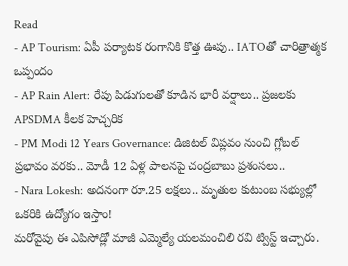Read
- AP Tourism: ఏపీ పర్యాటక రంగానికి కొత్త ఊపు.. IATOతో చారిత్రాత్మక ఒప్పందం
- AP Rain Alert: రేపు పిడుగులతో కూడిన భారీ వర్షాలు.. ప్రజలకు APSDMA కీలక హెచ్చరిక
- PM Modi 12 Years Governance: డిజిటల్ విప్లవం నుంచి గ్లోబల్ ప్రభావం వరకు.. మోడీ 12 ఏళ్ల పాలనపై చంద్రబాబు ప్రశంసలు..
- Nara Lokesh: అదనంగా రూ.25 లక్షలు.. మృతుల కుటుంబ సభ్యుల్లో ఒకరికి ఉద్యోగం ఇస్తాం!
మరోవైపు ఈ ఎపిసోడ్లో మాజీ ఎమ్మెల్యే యలమంచిలి రవి ట్విస్ట్ ఇచ్చారు.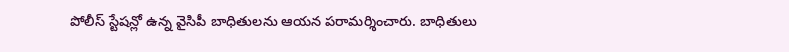పోలీస్ స్టేషన్లో ఉన్న వైసిపీ బాధితులను ఆయన పరామర్శించారు. బాధితులు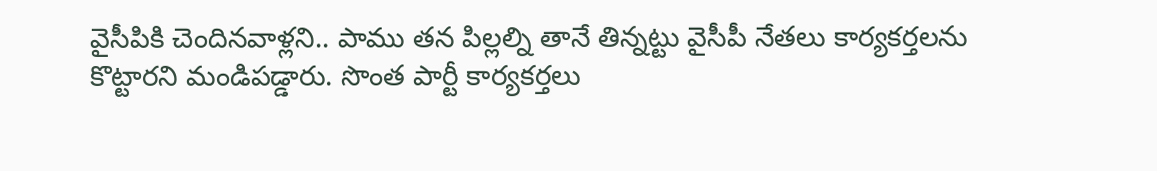వైసీపికి చెందినవాళ్లని.. పాము తన పిల్లల్ని తానే తిన్నట్టు వైసీపీ నేతలు కార్యకర్తలను కొట్టారని మండిపడ్డారు. సొంత పార్టీ కార్యకర్తలు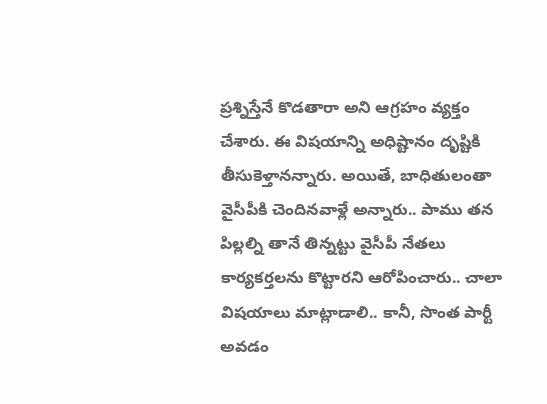ప్రశ్నిస్తేనే కొడతారా అని ఆగ్రహం వ్యక్తం చేశారు. ఈ విషయాన్ని అధిష్టానం దృష్టికి తీసుకెళ్తానన్నారు. అయితే, బాధితులంతా వైసీపీకి చెందినవాళ్లే అన్నారు.. పాము తన పిల్లల్ని తానే తిన్నట్టు వైసీపీ నేతలు కార్యకర్తలను కొట్టారని ఆరోపించారు.. చాలా విషయాలు మాట్లాడాలి.. కానీ, సొంత పార్టీ అవడం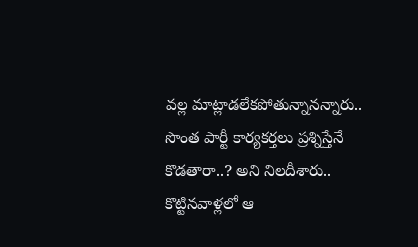వల్ల మాట్లాడలేకపోతున్నానన్నారు.. సొంత పార్టీ కార్యకర్తలు ప్రశ్నిస్తేనే కొడతారా..? అని నిలదీశారు.. కొట్టినవాళ్లలో ఆ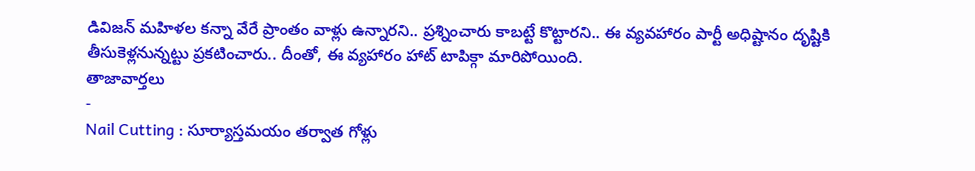డివిజన్ మహిళల కన్నా వేరే ప్రాంతం వాళ్లు ఉన్నారని.. ప్రశ్నించారు కాబట్టే కొట్టారని.. ఈ వ్యవహారం పార్టీ అధిష్టానం దృష్టికి తీసుకెళ్లనున్నట్టు ప్రకటించారు.. దీంతో, ఈ వ్యహారం హాట్ టాపిక్గా మారిపోయింది.
తాజావార్తలు
-
Nail Cutting : సూర్యాస్తమయం తర్వాత గోళ్లు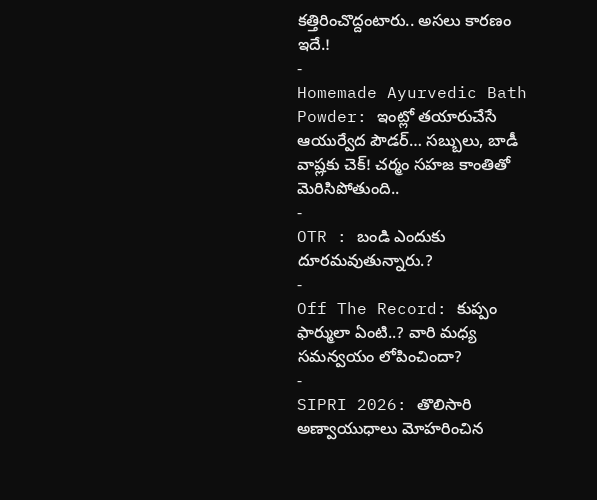కత్తిరించొద్దంటారు.. అసలు కారణం ఇదే.!
-
Homemade Ayurvedic Bath Powder: ఇంట్లో తయారుచేసే ఆయుర్వేద పౌడర్… సబ్బులు, బాడీ వాష్లకు చెక్! చర్మం సహజ కాంతితో మెరిసిపోతుంది..
-
OTR : బండి ఎందుకు దూరమవుతున్నారు.?
-
Off The Record: కుప్పం ఫార్ములా ఏంటి..? వారి మధ్య సమన్వయం లోపించిందా?
-
SIPRI 2026: తొలిసారి అణ్వాయుధాలు మోహరించిన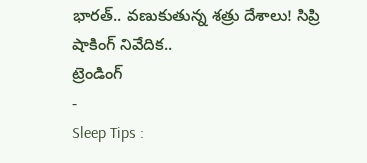భారత్.. వణుకుతున్న శత్రు దేశాలు! సిప్రి షాకింగ్ నివేదిక..
ట్రెండింగ్
-
Sleep Tips :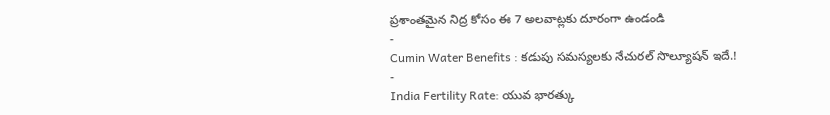ప్రశాంతమైన నిద్ర కోసం ఈ 7 అలవాట్లకు దూరంగా ఉండండి
-
Cumin Water Benefits : కడుపు సమస్యలకు నేచురల్ సొల్యూషన్ ఇదే.!
-
India Fertility Rate: యువ భారత్కు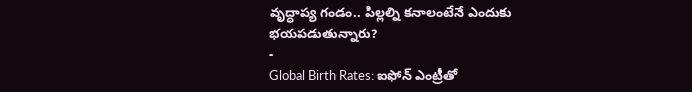వృద్ధాప్య గండం.. పిల్లల్ని కనాలంటేనే ఎందుకు భయపడుతున్నారు?
-
Global Birth Rates: ఐఫోన్ ఎంట్రీతో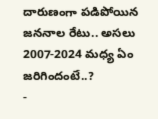దారుణంగా పడిపోయిన జననాల రేటు.. అసలు 2007-2024 మధ్య ఏం జరిగిందంటే..?
-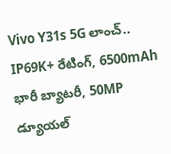Vivo Y31s 5G లాంచ్.. IP69K+ రేటింగ్, 6500mAh భారీ బ్యాటరీ, 50MP డ్యూయల్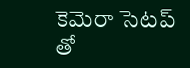కెమెరా సెటప్ తో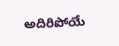అదిరిపోయే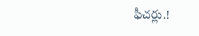ఫీచర్లు.!